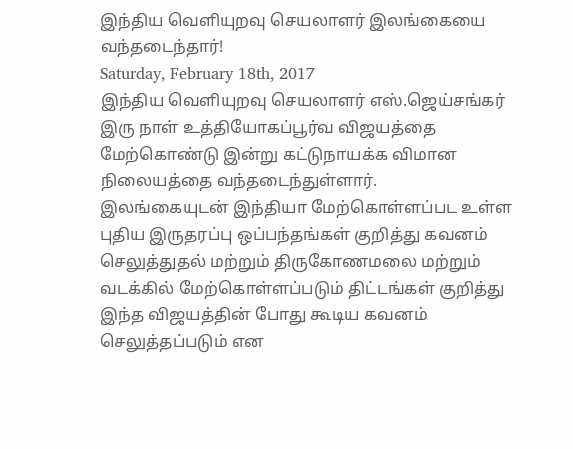இந்திய வெளியுறவு செயலாளர் இலங்கையை வந்தடைந்தார்!
Saturday, February 18th, 2017
இந்திய வெளியுறவு செயலாளர் எஸ்.ஜெய்சங்கர் இரு நாள் உத்தியோகப்பூர்வ விஜயத்தை மேற்கொண்டு இன்று கட்டுநாயக்க விமான நிலையத்தை வந்தடைந்துள்ளார்.
இலங்கையுடன் இந்தியா மேற்கொள்ளப்பட உள்ள புதிய இருதரப்பு ஒப்பந்தங்கள் குறித்து கவனம் செலுத்துதல் மற்றும் திருகோணமலை மற்றும் வடக்கில் மேற்கொள்ளப்படும் திட்டங்கள் குறித்து இந்த விஜயத்தின் போது கூடிய கவனம் செலுத்தப்படும் என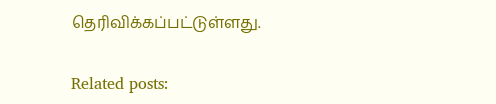தெரிவிக்கப்பட்டுள்ளது.

Related posts: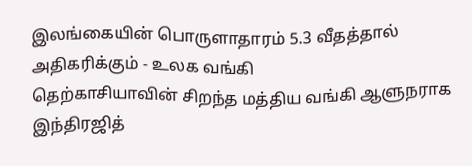இலங்கையின் பொருளாதாரம் 5.3 வீதத்தால் அதிகரிக்கும் - உலக வங்கி
தெற்காசியாவின் சிறந்த மத்திய வங்கி ஆளுநராக இந்திரஜித்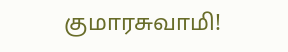குமாரசுவாமி!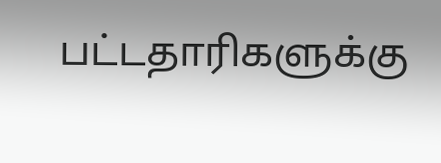பட்டதாரிகளுக்கு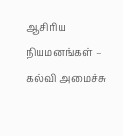ஆசிரிய நியமனங்கள் – கல்வி அமைச்சு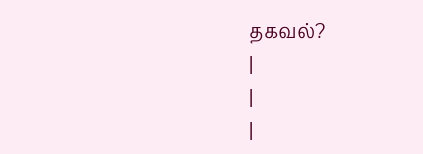தகவல்?
|
|
|